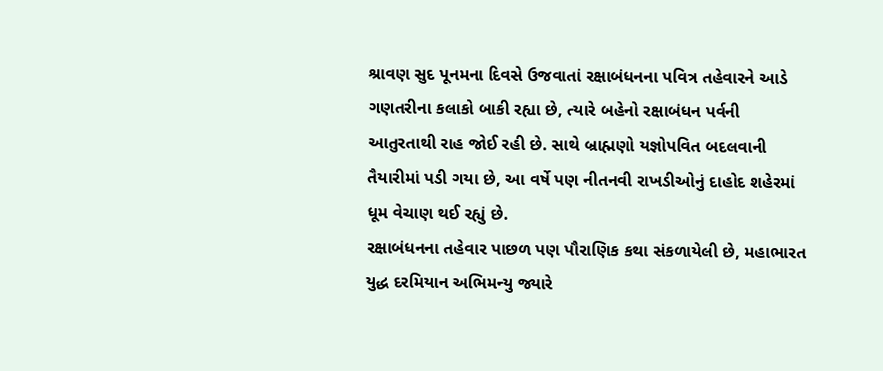શ્રાવણ સુદ પૂનમના દિવસે ઉજવાતાં રક્ષાબંધનના પવિત્ર તહેવારને આડે ગણતરીના કલાકો બાકી રહ્યા છે, ત્યારે બહેનો રક્ષાબંધન પર્વની આતુરતાથી રાહ જોઈ રહી છે. સાથે બ્રાહ્મણો યજ્ઞોપવિત બદલવાની તૈયારીમાં પડી ગયા છે, આ વર્ષે પણ નીતનવી રાખડીઓનું દાહોદ શહેરમાં ધૂમ વેચાણ થઈ રહ્યું છે.
રક્ષાબંધનના તહેવાર પાછળ પણ પૌરાણિક કથા સંકળાયેલી છે, મહાભારત યુદ્ધ દરમિયાન અભિમન્યુ જ્યારે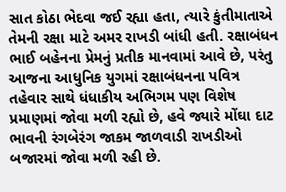સાત કોઠા ભેદવા જઈ રહ્યા હતા, ત્યારે કુંતીમાતાએ તેમની રક્ષા માટે અમર રાખડી બાંધી હતી. રક્ષાબંધન ભાઈ બહેનના પ્રેમનું પ્રતીક માનવામાં આવે છે, પરંતુ આજના આધુનિક યુગમાં રક્ષાબંધનના પવિત્ર તહેવાર સાથે ધંધાકીય અભિગમ પણ વિશેષ પ્રમાણમાં જોવા મળી રહ્યો છે, હવે જ્યારે મોંઘા દાટ ભાવની રંગબેરંગ જાકમ જાળવાડી રાખડીઓ બજારમાં જોવા મળી રહી છે.